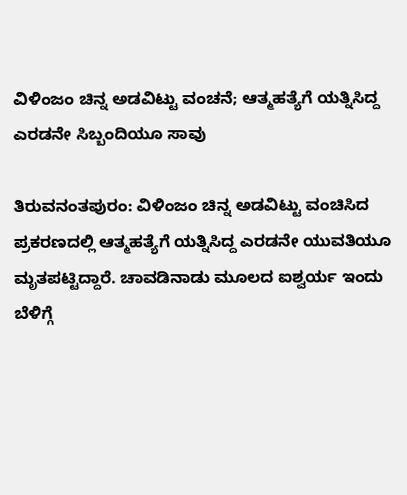ವಿಳಿಂಜಂ ಚಿನ್ನ ಅಡವಿಟ್ಟು ವಂಚನೆ; ಆತ್ಮಹತ್ಯೆಗೆ ಯತ್ನಿಸಿದ್ದ ಎರಡನೇ ಸಿಬ್ಬಂದಿಯೂ ಸಾವು

ತಿರುವನಂತಪುರಂ: ವಿಳಿಂಜಂ ಚಿನ್ನ ಅಡವಿಟ್ಟು ವಂಚಿಸಿದ ಪ್ರಕರಣದಲ್ಲಿ ಆತ್ಮಹತ್ಯೆಗೆ ಯತ್ನಿಸಿದ್ದ ಎರಡನೇ ಯುವತಿಯೂ ಮೃತಪಟ್ಟಿದ್ದಾರೆ. ಚಾವಡಿನಾಡು ಮೂಲದ ಐಶ್ವರ್ಯ ಇಂದು ಬೆಳಿಗ್ಗೆ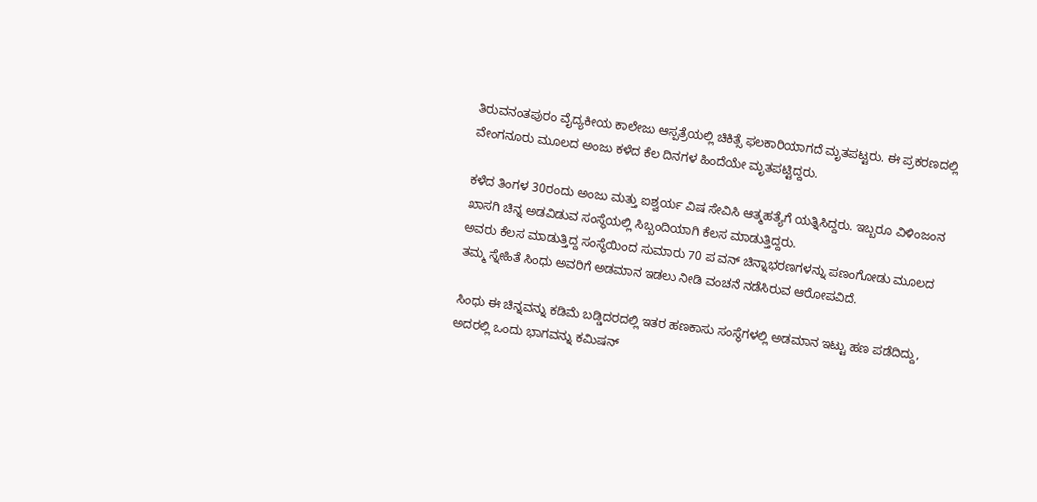ತಿರುವನಂತಪುರಂ ವೈದ್ಯಕೀಯ ಕಾಲೇಜು ಆಸ್ಪತ್ರೆಯಲ್ಲಿ ಚಿಕಿತ್ಸೆ ಫಲಕಾರಿಯಾಗದೆ ಮೃತಪಟ್ಟರು. ಈ ಪ್ರಕರಣದಲ್ಲಿ ವೇಂಗನೂರು ಮೂಲದ ಅಂಜು ಕಳೆದ ಕೆಲ ದಿನಗಳ ಹಿಂದೆಯೇ ಮೃತಪಟ್ಟಿದ್ದರು.

ಕಳೆದ ತಿಂಗಳ 30ರಂದು ಅಂಜು ಮತ್ತು ಐಶ್ವರ್ಯ ವಿಷ ಸೇವಿಸಿ ಆತ್ಮಹತ್ಯೆಗೆ ಯತ್ನಿಸಿದ್ದರು. ಇಬ್ಬರೂ ವಿಳಿಂಜಂನ ಖಾಸಗಿ ಚಿನ್ನ ಅಡವಿಡುವ ಸಂಸ್ಥೆಯಲ್ಲಿ ಸಿಬ್ಬಂದಿಯಾಗಿ ಕೆಲಸ ಮಾಡುತ್ತಿದ್ದರು.
ಅವರು ಕೆಲಸ ಮಾಡುತ್ತಿದ್ದ ಸಂಸ್ಥೆಯಿಂದ ಸುಮಾರು 70 ಪ ವನ್ ಚಿನ್ನಾಭರಣಗಳನ್ನು ಪಣಂಗೋಡು ಮೂಲದ ತಮ್ಮ ಸ್ನೇಹಿತೆ ಸಿಂಧು ಅವರಿಗೆ ಅಡಮಾನ ಇಡಲು ನೀಡಿ ವಂಚನೆ ನಡೆಸಿರುವ ಆರೋಪವಿದೆ.

ಸಿಂಧು ಈ ಚಿನ್ನವನ್ನು ಕಡಿಮೆ ಬಡ್ಡಿದರದಲ್ಲಿ ಇತರ ಹಣಕಾಸು ಸಂಸ್ಥೆಗಳಲ್ಲಿ ಅಡಮಾನ ಇಟ್ಟು ಹಣ ಪಡೆದಿದ್ದು, ಅದರಲ್ಲಿ ಒಂದು ಭಾಗವನ್ನು ಕಮಿಷನ್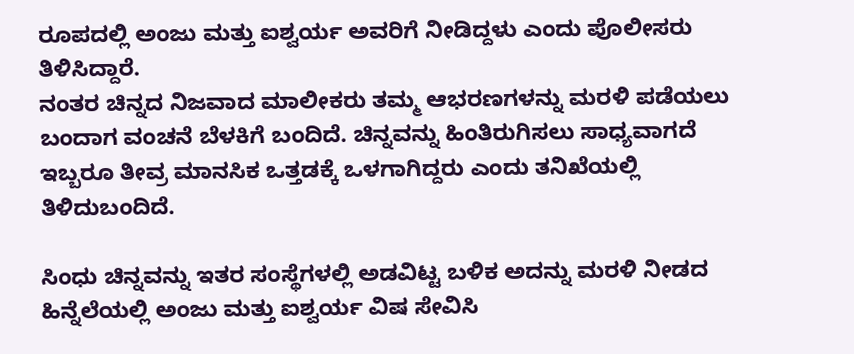ರೂಪದಲ್ಲಿ ಅಂಜು ಮತ್ತು ಐಶ್ವರ್ಯ ಅವರಿಗೆ ನೀಡಿದ್ದಳು ಎಂದು ಪೊಲೀಸರು ತಿಳಿಸಿದ್ದಾರೆ.
ನಂತರ ಚಿನ್ನದ ನಿಜವಾದ ಮಾಲೀಕರು ತಮ್ಮ ಆಭರಣಗಳನ್ನು ಮರಳಿ ಪಡೆಯಲು ಬಂದಾಗ ವಂಚನೆ ಬೆಳಕಿಗೆ ಬಂದಿದೆ. ಚಿನ್ನವನ್ನು ಹಿಂತಿರುಗಿಸಲು ಸಾಧ್ಯವಾಗದೆ ಇಬ್ಬರೂ ತೀವ್ರ ಮಾನಸಿಕ ಒತ್ತಡಕ್ಕೆ ಒಳಗಾಗಿದ್ದರು ಎಂದು ತನಿಖೆಯಲ್ಲಿ ತಿಳಿದುಬಂದಿದೆ.

ಸಿಂಧು ಚಿನ್ನವನ್ನು ಇತರ ಸಂಸ್ಥೆಗಳಲ್ಲಿ ಅಡವಿಟ್ಟ ಬಳಿಕ ಅದನ್ನು ಮರಳಿ ನೀಡದ ಹಿನ್ನೆಲೆಯಲ್ಲಿ ಅಂಜು ಮತ್ತು ಐಶ್ವರ್ಯ ವಿಷ ಸೇವಿಸಿ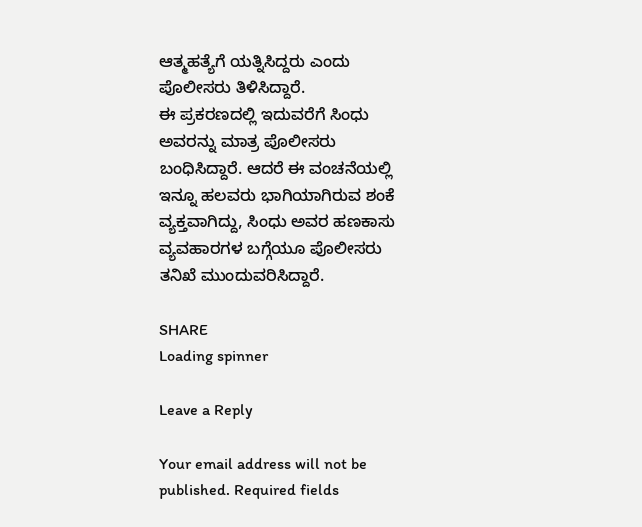ಆತ್ಮಹತ್ಯೆಗೆ ಯತ್ನಿಸಿದ್ದರು ಎಂದು ಪೊಲೀಸರು ತಿಳಿಸಿದ್ದಾರೆ.
ಈ ಪ್ರಕರಣದಲ್ಲಿ ಇದುವರೆಗೆ ಸಿಂಧು ಅವರನ್ನು ಮಾತ್ರ ಪೊಲೀಸರು ಬಂಧಿಸಿದ್ದಾರೆ. ಆದರೆ ಈ ವಂಚನೆಯಲ್ಲಿ ಇನ್ನೂ ಹಲವರು ಭಾಗಿಯಾಗಿರುವ ಶಂಕೆ ವ್ಯಕ್ತವಾಗಿದ್ದು, ಸಿಂಧು ಅವರ ಹಣಕಾಸು ವ್ಯವಹಾರಗಳ ಬಗ್ಗೆಯೂ ಪೊಲೀಸರು ತನಿಖೆ ಮುಂದುವರಿಸಿದ್ದಾರೆ.

SHARE
Loading spinner

Leave a Reply

Your email address will not be published. Required fields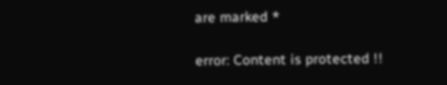are marked *

error: Content is protected !!